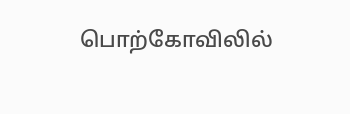பொற்கோவிலில்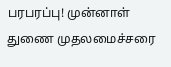பரபரப்பு! முன்னாள் துணை முதலமைச்சரை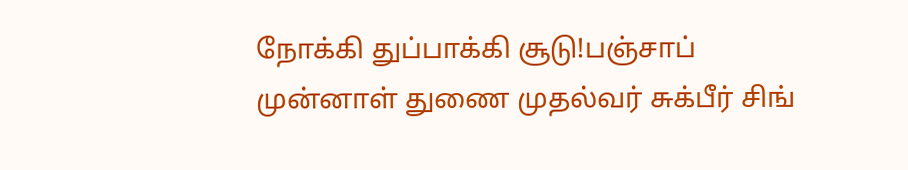நோக்கி துப்பாக்கி சூடு!பஞ்சாப் முன்னாள் துணை முதல்வர் சுக்பீர் சிங்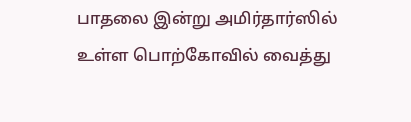பாதலை இன்று அமிர்தார்ஸில் உள்ள பொற்கோவில் வைத்து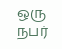ஒரு நபர்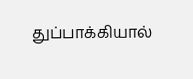துப்பாக்கியால்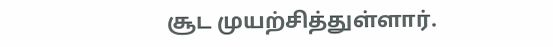சூட முயற்சித்துள்ளார்.